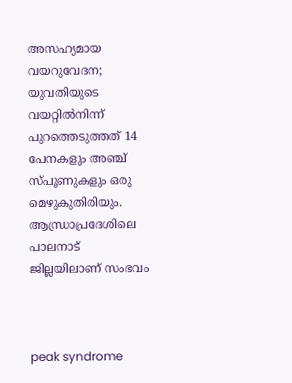അസഹ്യമായ വയറുവേദന; യുവതിയുടെ വയറ്റില്‍നിന്ന് പുറത്തെടുത്തത് 14 പേനകളും അഞ്ച് സ്പൂണുകളും ഒരു മെഴുകുതിരിയും. ആന്ധ്രാപ്രദേശിലെ പാലനാട് ജില്ലയിലാണ് സംഭവം



peak syndrome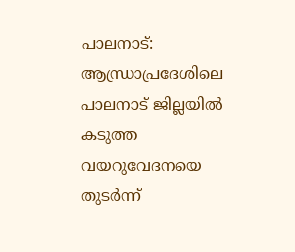പാലനാട്: ആന്ധ്രാപ്രദേശിലെ പാലനാട് ജില്ലയില്‍ കടുത്ത വയറുവേദനയെ തുടര്‍ന്ന്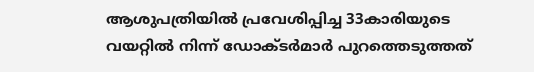ആശുപത്രിയില്‍ പ്രവേശിപ്പിച്ച 33കാരിയുടെ വയറ്റില്‍ നിന്ന് ഡോക്ടര്‍മാര്‍ പുറത്തെടുത്തത്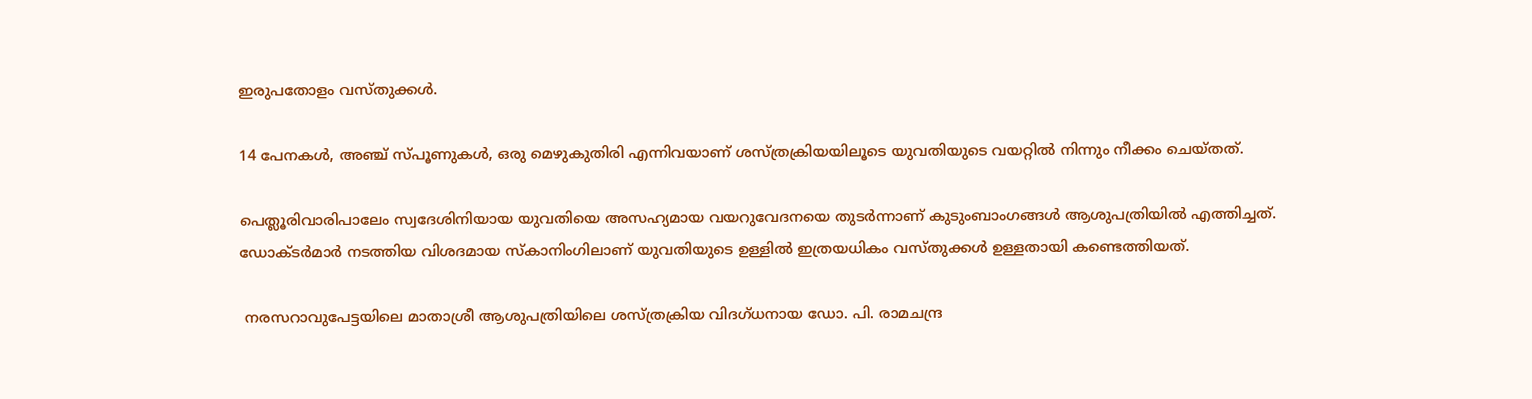ഇരുപതോളം വസ്തുക്കള്‍.

14 പേനകള്‍, അഞ്ച് സ്പൂണുകള്‍, ഒരു മെഴുകുതിരി എന്നിവയാണ് ശസ്ത്രക്രിയയിലൂടെ യുവതിയുടെ വയറ്റില്‍ നിന്നും നീക്കം ചെയ്തത്.

പെത്ലൂരിവാരിപാലേം സ്വദേശിനിയായ യുവതിയെ അസഹ്യമായ വയറുവേദനയെ തുടര്‍ന്നാണ് കുടുംബാംഗങ്ങള്‍ ആശുപത്രിയില്‍ എത്തിച്ചത്. ഡോക്ടര്‍മാര്‍ നടത്തിയ വിശദമായ സ്‌കാനിംഗിലാണ് യുവതിയുടെ ഉള്ളില്‍ ഇത്രയധികം വസ്തുക്കള്‍ ഉള്ളതായി കണ്ടെത്തിയത്.

 നരസറാവുപേട്ടയിലെ മാതാശ്രീ ആശുപത്രിയിലെ ശസ്ത്രക്രിയ വിദഗ്ധനായ ഡോ. പി. രാമചന്ദ്ര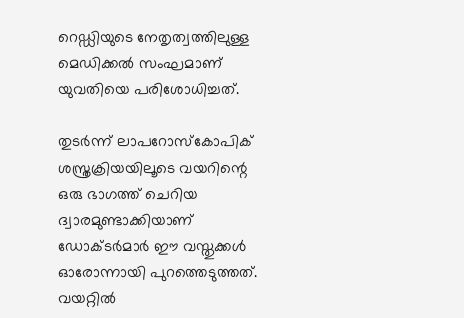റെഡ്ഡിയുടെ നേതൃത്വത്തിലുള്ള മെഡിക്കല്‍ സംഘമാണ് യുവതിയെ പരിശോധിച്ചത്.

തുടര്‍ന്ന് ലാപറോസ്‌കോപിക് ശസ്ത്രക്രിയയിലൂടെ വയറിന്റെ ഒരു ഭാഗത്ത് ചെറിയ ദ്വാരമുണ്ടാക്കിയാണ് ഡോക്ടര്‍മാര്‍ ഈ വസ്തുക്കള്‍ ഓരോന്നായി പുറത്തെടുത്തത്. വയറ്റില്‍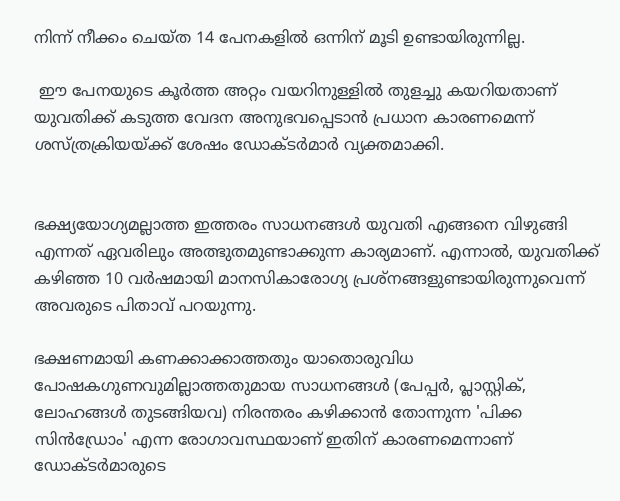നിന്ന് നീക്കം ചെയ്ത 14 പേനകളില്‍ ഒന്നിന് മൂടി ഉണ്ടായിരുന്നില്ല.

 ഈ പേനയുടെ കൂര്‍ത്ത അറ്റം വയറിനുള്ളില്‍ തുളച്ചു കയറിയതാണ് യുവതിക്ക് കടുത്ത വേദന അനുഭവപ്പെടാന്‍ പ്രധാന കാരണമെന്ന് ശസ്ത്രക്രിയയ്ക്ക് ശേഷം ഡോക്ടര്‍മാര്‍ വ്യക്തമാക്കി.


ഭക്ഷ്യയോഗ്യമല്ലാത്ത ഇത്തരം സാധനങ്ങള്‍ യുവതി എങ്ങനെ വിഴുങ്ങി എന്നത് ഏവരിലും അത്ഭുതമുണ്ടാക്കുന്ന കാര്യമാണ്. എന്നാല്‍, യുവതിക്ക് കഴിഞ്ഞ 10 വര്‍ഷമായി മാനസികാരോഗ്യ പ്രശ്‌നങ്ങളുണ്ടായിരുന്നുവെന്ന് അവരുടെ പിതാവ് പറയുന്നു.

ഭക്ഷണമായി കണക്കാക്കാത്തതും യാതൊരുവിധ പോഷകഗുണവുമില്ലാത്തതുമായ സാധനങ്ങള്‍ (പേപ്പര്‍, പ്ലാസ്റ്റിക്, ലോഹങ്ങള്‍ തുടങ്ങിയവ) നിരന്തരം കഴിക്കാന്‍ തോന്നുന്ന 'പിക്ക സിന്‍ഡ്രോം' എന്ന രോഗാവസ്ഥയാണ് ഇതിന് കാരണമെന്നാണ് ഡോക്ടര്‍മാരുടെ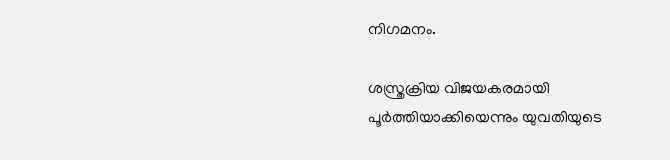നിഗമനം.

ശസ്ത്രക്രിയ വിജയകരമായി പൂര്‍ത്തിയാക്കിയെന്നും യുവതിയുടെ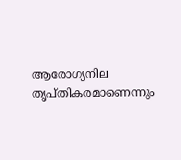ആരോഗ്യനില തൃപ്തികരമാണെന്നും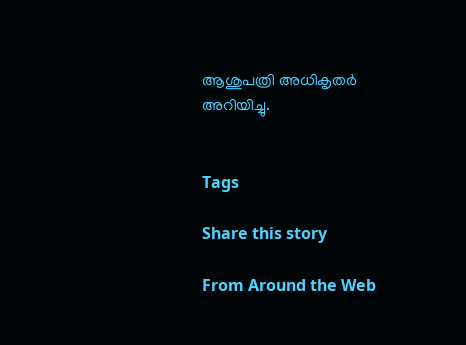ആശുപത്രി അധികൃതര്‍ അറിയിച്ചു.


Tags

Share this story

From Around the Web